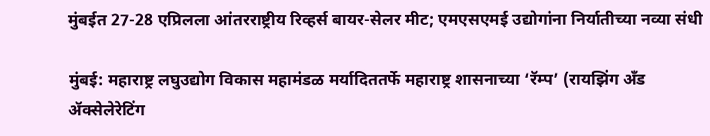मुंबईत 27-28 एप्रिलला आंतरराष्ट्रीय रिव्हर्स बायर-सेलर मीट; एमएसएमई उद्योगांना निर्यातीच्या नव्या संधी

मुंबई: महाराष्ट्र लघुउद्योग विकास महामंडळ मर्यादिततर्फे महाराष्ट्र शासनाच्या ‘रॅम्प’ (रायझिंग अँड ॲक्सेलेरेटिंग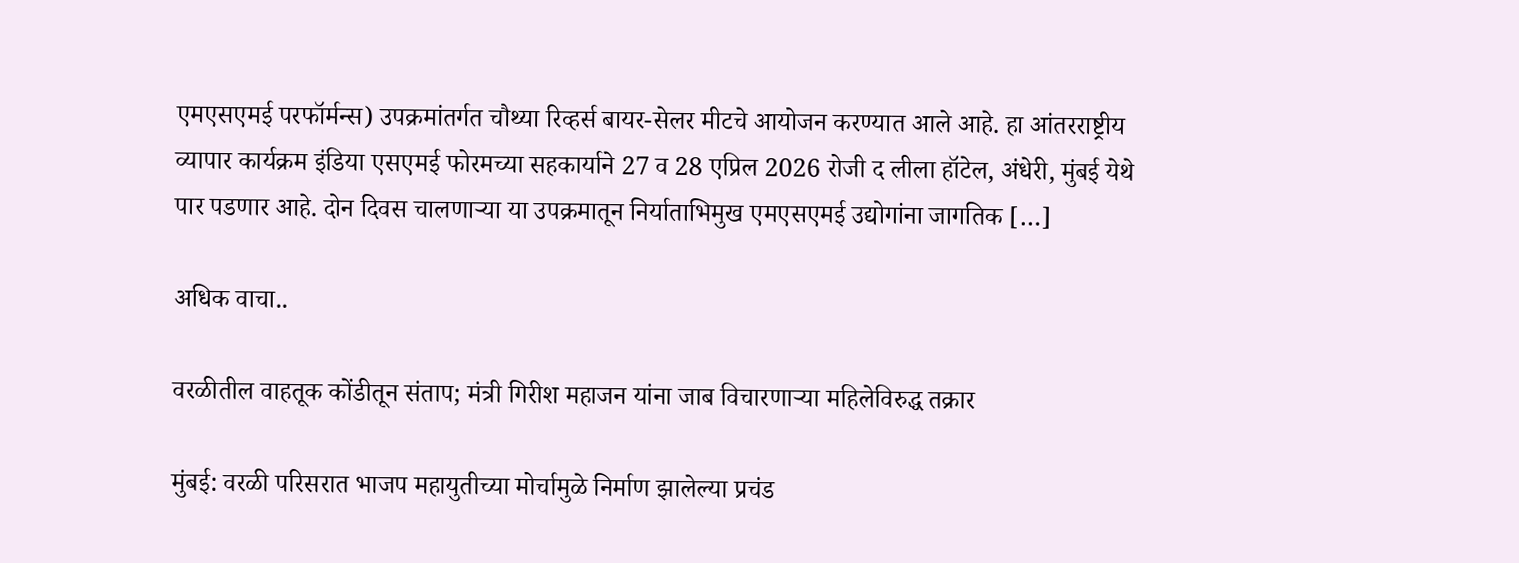एमएसएमई परफॉर्मन्स) उपक्रमांतर्गत चौथ्या रिव्हर्स बायर-सेलर मीटचे आयोजन करण्यात आले आहे. हा आंतरराष्ट्रीय व्यापार कार्यक्रम इंडिया एसएमई फोरमच्या सहकार्याने 27 व 28 एप्रिल 2026 रोजी द लीला हॉटेल, अंधेरी, मुंबई येथे पार पडणार आहे. दोन दिवस चालणाऱ्या या उपक्रमातून निर्याताभिमुख एमएसएमई उद्योगांना जागतिक […]

अधिक वाचा..

वरळीतील वाहतूक कोंडीतून संताप; मंत्री गिरीश महाजन यांना जाब विचारणाऱ्या महिलेविरुद्ध तक्रार

मुंबई: वरळी परिसरात भाजप महायुतीच्या मोर्चामुळे निर्माण झालेल्या प्रचंड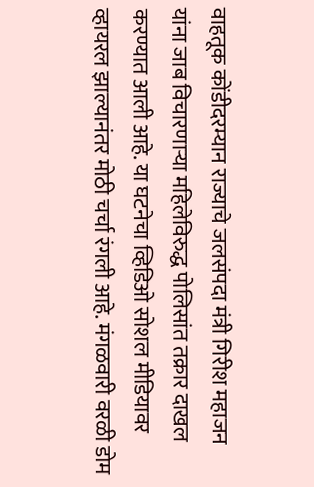वाहतूक कोंडीदरम्यान राज्याचे जलसंपदा मंत्री गिरीश महाजन यांना जाब विचारणाऱ्या महिलेविरुद्ध पोलिसांत तक्रार दाखल करण्यात आली आहे. या घटनेचा व्हिडिओ सोशल मीडियावर व्हायरल झाल्यानंतर मोठी चर्चा रंगली आहे. मंगळवारी वरळी डोम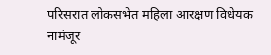परिसरात लोकसभेत महिला आरक्षण विधेयक नामंजूर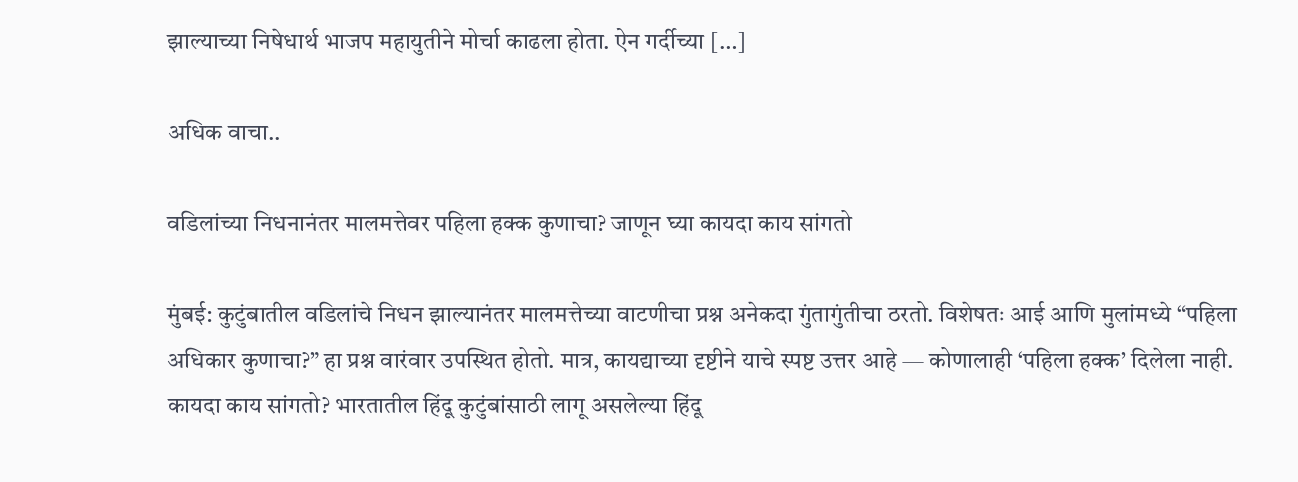झाल्याच्या निषेधार्थ भाजप महायुतीने मोर्चा काढला होता. ऐन गर्दीच्या […]

अधिक वाचा..

वडिलांच्या निधनानंतर मालमत्तेवर पहिला हक्क कुणाचा? जाणून घ्या कायदा काय सांगतो

मुंबई: कुटुंबातील वडिलांचे निधन झाल्यानंतर मालमत्तेच्या वाटणीचा प्रश्न अनेकदा गुंतागुंतीचा ठरतो. विशेषतः आई आणि मुलांमध्ये “पहिला अधिकार कुणाचा?” हा प्रश्न वारंवार उपस्थित होतो. मात्र, कायद्याच्या दृष्टीने याचे स्पष्ट उत्तर आहे — कोणालाही ‘पहिला हक्क’ दिलेला नाही. कायदा काय सांगतो? भारतातील हिंदू कुटुंबांसाठी लागू असलेल्या हिंदू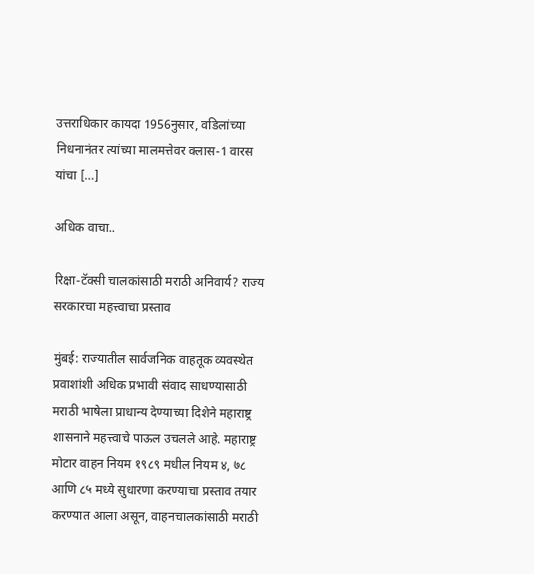उत्तराधिकार कायदा 1956नुसार, वडिलांच्या निधनानंतर त्यांच्या मालमत्तेवर क्लास-1 वारस यांचा […]

अधिक वाचा..

रिक्षा-टॅक्सी चालकांसाठी मराठी अनिवार्य? राज्य सरकारचा महत्त्वाचा प्रस्ताव

मुंबई: राज्यातील सार्वजनिक वाहतूक व्यवस्थेत प्रवाशांशी अधिक प्रभावी संवाद साधण्यासाठी मराठी भाषेला प्राधान्य देण्याच्या दिशेने महाराष्ट्र शासनाने महत्त्वाचे पाऊल उचलले आहे. महाराष्ट्र मोटार वाहन नियम १९८९ मधील नियम ४, ७८ आणि ८५ मध्ये सुधारणा करण्याचा प्रस्ताव तयार करण्यात आला असून, वाहनचालकांसाठी मराठी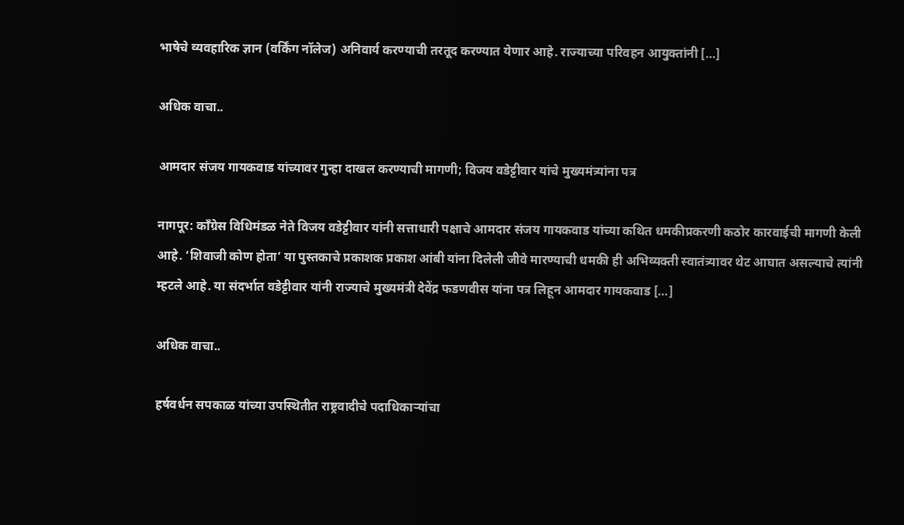भाषेचे व्यवहारिक ज्ञान (वर्किंग नॉलेज) अनिवार्य करण्याची तरतूद करण्यात येणार आहे. राज्याच्या परिवहन आयुक्तांनी […]

अधिक वाचा..

आमदार संजय गायकवाड यांच्यावर गुन्हा दाखल करण्याची मागणी; विजय वडेट्टीवार यांचे मुख्यमंत्र्यांना पत्र

नागपूर: काँग्रेस विधिमंडळ नेते विजय वडेट्टीवार यांनी सत्ताधारी पक्षाचे आमदार संजय गायकवाड यांच्या कथित धमकीप्रकरणी कठोर कारवाईची मागणी केली आहे. ‘शिवाजी कोण होता’ या पुस्तकाचे प्रकाशक प्रकाश आंबी यांना दिलेली जीवे मारण्याची धमकी ही अभिव्यक्ती स्वातंत्र्यावर थेट आघात असल्याचे त्यांनी म्हटले आहे. या संदर्भात वडेट्टीवार यांनी राज्याचे मुख्यमंत्री देवेंद्र फडणवीस यांना पत्र लिहून आमदार गायकवाड […]

अधिक वाचा..

हर्षवर्धन सपकाळ यांच्या उपस्थितीत राष्ट्रवादीचे पदाधिकाऱ्यांचा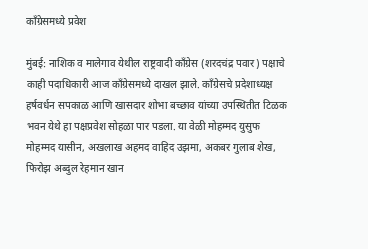काँग्रेसमध्ये प्रवेश

मुंबई: नाशिक व मालेगाव येथील राष्ट्रवादी काँग्रेस (शरदचंद्र पवार) पक्षाचे काही पदाधिकारी आज काँग्रेसमध्ये दाखल झाले. काँग्रेसचे प्रदेशाध्यक्ष हर्षवर्धन सपकाळ आणि खासदार शोभा बच्छाव यांच्या उपस्थितीत टिळक भवन येथे हा पक्षप्रवेश सोहळा पार पडला. या वेळी मोहम्मद युसुफ मोहम्मद यासीन, अखलाख अहमद वाहिद उझमा, अकबर गुलाब शेख, फिरोझ अब्दुल रेहमान खान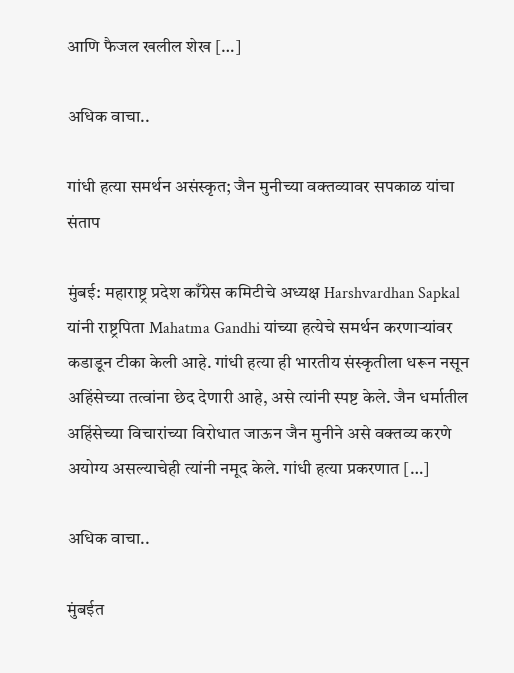आणि फैजल खलील शेख […]

अधिक वाचा..

गांधी हत्या समर्थन असंस्कृत; जैन मुनीच्या वक्तव्यावर सपकाळ यांचा संताप

मुंबई: महाराष्ट्र प्रदेश काँग्रेस कमिटीचे अध्यक्ष Harshvardhan Sapkal यांनी राष्ट्रपिता Mahatma Gandhi यांच्या हत्येचे समर्थन करणाऱ्यांवर कडाडून टीका केली आहे. गांधी हत्या ही भारतीय संस्कृतीला धरून नसून अहिंसेच्या तत्वांना छेद देणारी आहे, असे त्यांनी स्पष्ट केले. जैन धर्मातील अहिंसेच्या विचारांच्या विरोधात जाऊन जैन मुनीने असे वक्तव्य करणे अयोग्य असल्याचेही त्यांनी नमूद केले. गांधी हत्या प्रकरणात […]

अधिक वाचा..

मुंबईत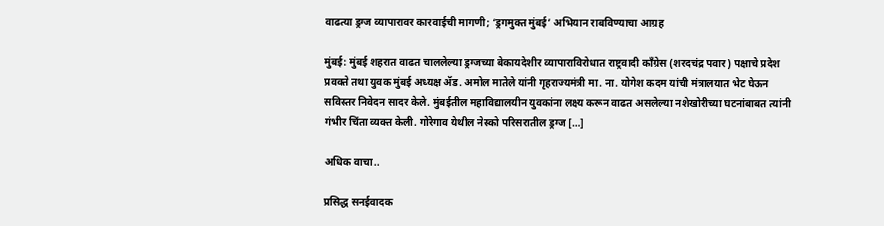वाढत्या ड्रग्ज व्यापारावर कारवाईची मागणी; ‘ड्रगमुक्त मुंबई’ अभियान राबविण्याचा आग्रह

मुंबई: मुंबई शहरात वाढत चाललेल्या ड्रग्जच्या बेकायदेशीर व्यापाराविरोधात राष्ट्रवादी काँग्रेस (शरदचंद्र पवार) पक्षाचे प्रदेश प्रवक्ते तथा युवक मुंबई अध्यक्ष ॲड. अमोल मातेले यांनी गृहराज्यमंत्री मा. ना. योगेश कदम यांची मंत्रालयात भेट घेऊन सविस्तर निवेदन सादर केले. मुंबईतील महाविद्यालयीन युवकांना लक्ष्य करून वाढत असलेल्या नशेखोरीच्या घटनांबाबत त्यांनी गंभीर चिंता व्यक्त केली. गोरेगाव येथील नेस्को परिसरातील ड्रग्ज […]

अधिक वाचा..

प्रसिद्ध सनईवादक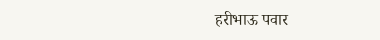हरीभाऊ पवार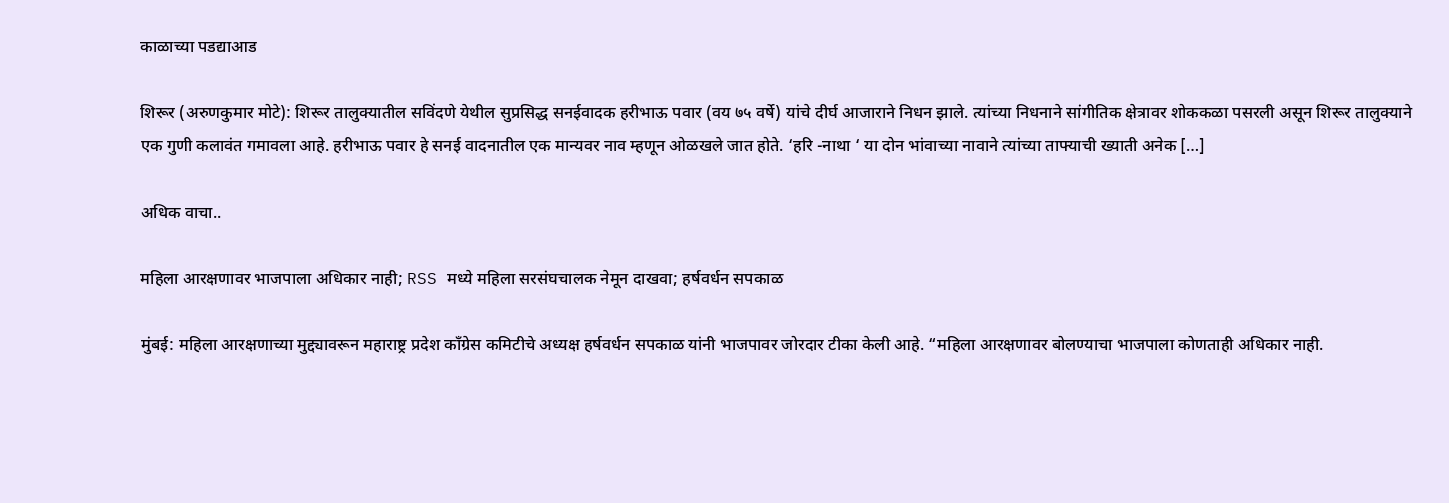काळाच्या पडद्याआड

शिरूर (अरुणकुमार मोटे): शिरूर तालुक्यातील सविंदणे येथील सुप्रसिद्ध सनईवादक हरीभाऊ पवार (वय ७५ वर्षे) यांचे दीर्घ आजाराने निधन झाले. त्यांच्या निधनाने सांगीतिक क्षेत्रावर शोककळा पसरली असून शिरूर तालुक्याने एक गुणी कलावंत गमावला आहे. हरीभाऊ पवार हे सनई वादनातील एक मान्यवर नाव म्हणून ओळखले जात होते. ‘हरि -नाथा ‘ या दोन भांवाच्या नावाने त्यांच्या ताफ्याची ख्याती अनेक […]

अधिक वाचा..

महिला आरक्षणावर भाजपाला अधिकार नाही; RSS मध्ये महिला सरसंघचालक नेमून दाखवा; हर्षवर्धन सपकाळ

मुंबई: महिला आरक्षणाच्या मुद्द्यावरून महाराष्ट्र प्रदेश काँग्रेस कमिटीचे अध्यक्ष हर्षवर्धन सपकाळ यांनी भाजपावर जोरदार टीका केली आहे. “महिला आरक्षणावर बोलण्याचा भाजपाला कोणताही अधिकार नाही.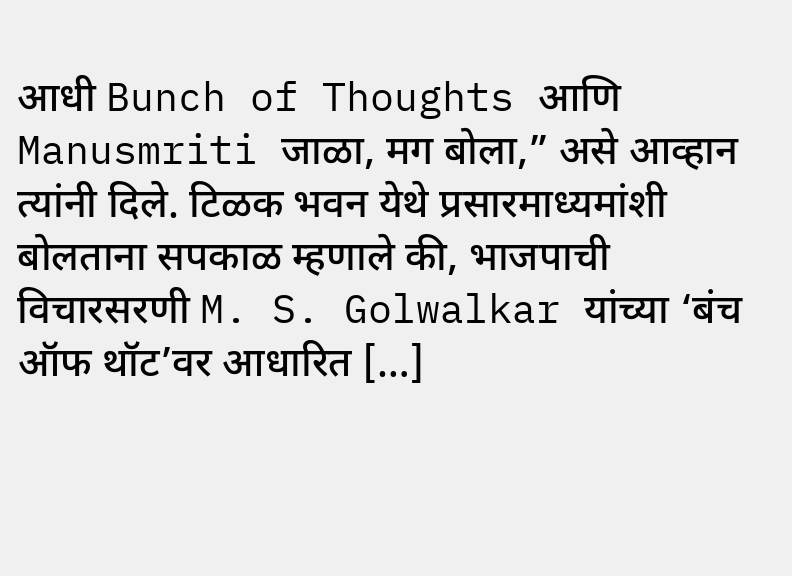आधी Bunch of Thoughts आणि Manusmriti जाळा, मग बोला,” असे आव्हान त्यांनी दिले. टिळक भवन येथे प्रसारमाध्यमांशी बोलताना सपकाळ म्हणाले की, भाजपाची विचारसरणी M. S. Golwalkar यांच्या ‘बंच ऑफ थॉट’वर आधारित […]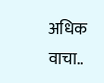अधिक वाचा..